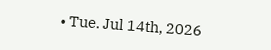• Tue. Jul 14th, 2026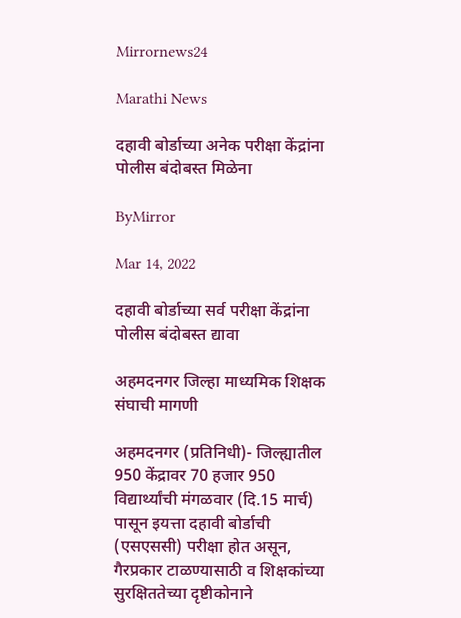Mirrornews24

Marathi News

दहावी बोर्डाच्या अनेक परीक्षा केंद्रांना पोलीस बंदोबस्त मिळेना

ByMirror

Mar 14, 2022

दहावी बोर्डाच्या सर्व परीक्षा केंद्रांना पोलीस बंदोबस्त द्यावा

अहमदनगर जिल्हा माध्यमिक शिक्षक संघाची मागणी

अहमदनगर (प्रतिनिधी)- जिल्ह्यातील 950 केंद्रावर 70 हजार 950 विद्यार्थ्यांची मंगळवार (दि.15 मार्च) पासून इयत्ता दहावी बोर्डाची (एसएससी) परीक्षा होत असून, गैरप्रकार टाळण्यासाठी व शिक्षकांच्या सुरक्षिततेच्या दृष्टीकोनाने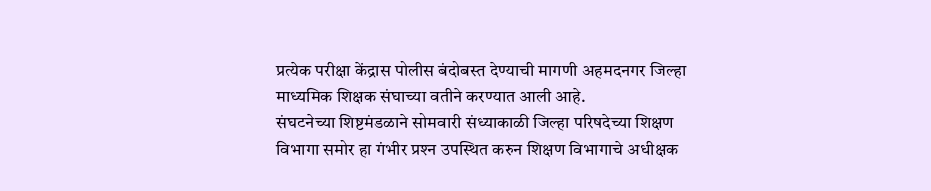प्रत्येक परीक्षा केंद्रास पोलीस बंदोबस्त देण्याची मागणी अहमदनगर जिल्हा माध्यमिक शिक्षक संघाच्या वतीने करण्यात आली आहे.
संघटनेच्या शिष्टमंडळाने सोमवारी संध्याकाळी जिल्हा परिषदेच्या शिक्षण विभागा समोर हा गंभीर प्रश्‍न उपस्थित करुन शिक्षण विभागाचे अधीक्षक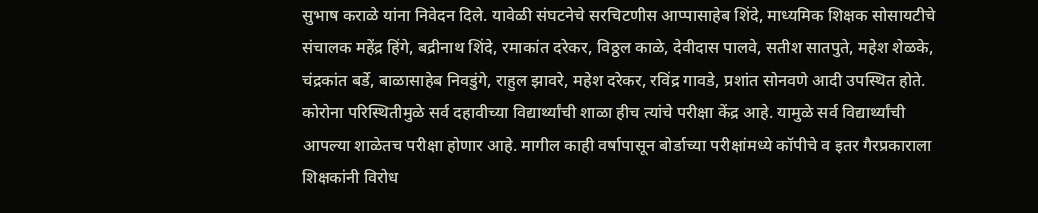सुभाष कराळे यांना निवेदन दिले. यावेळी संघटनेचे सरचिटणीस आप्पासाहेब शिंदे, माध्यमिक शिक्षक सोसायटीचे संचालक महेंद्र हिंगे, बद्रीनाथ शिंदे, रमाकांत दरेकर, विठ्ठल काळे, देवीदास पालवे, सतीश सातपुते, महेश शेळके, चंद्रकांत बर्डे, बाळासाहेब निवडुंगे, राहुल झावरे, महेश दरेकर, रविंद्र गावडे, प्रशांत सोनवणे आदी उपस्थित होते.
कोरोना परिस्थितीमुळे सर्व दहावीच्या विद्यार्थ्यांची शाळा हीच त्यांचे परीक्षा केंद्र आहे. यामुळे सर्व विद्यार्थ्यांची आपल्या शाळेतच परीक्षा होणार आहे. मागील काही वर्षापासून बोर्डाच्या परीक्षांमध्ये कॉपीचे व इतर गैरप्रकाराला शिक्षकांनी विरोध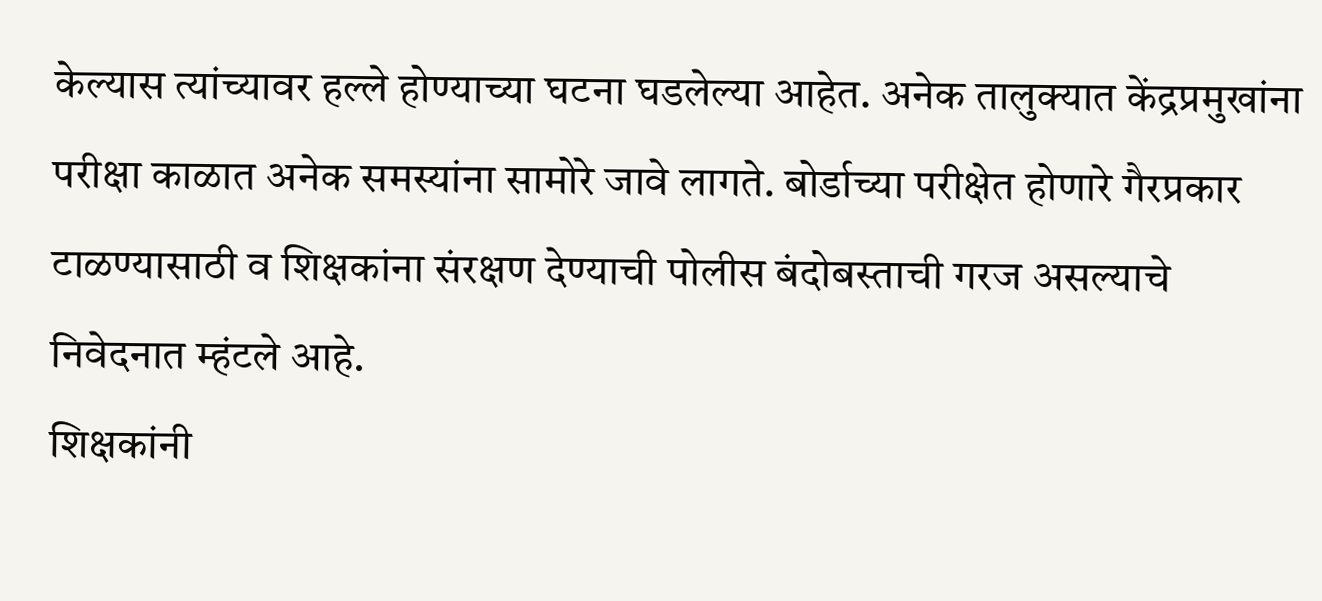केल्यास त्यांच्यावर हल्ले होण्याच्या घटना घडलेल्या आहेत. अनेक तालुक्यात केंद्रप्रमुखांना परीक्षा काळात अनेक समस्यांना सामोरे जावे लागते. बोर्डाच्या परीक्षेत होणारे गैरप्रकार टाळण्यासाठी व शिक्षकांना संरक्षण देण्याची पोलीस बंदोबस्ताची गरज असल्याचे निवेदनात म्हंटले आहे.
शिक्षकांनी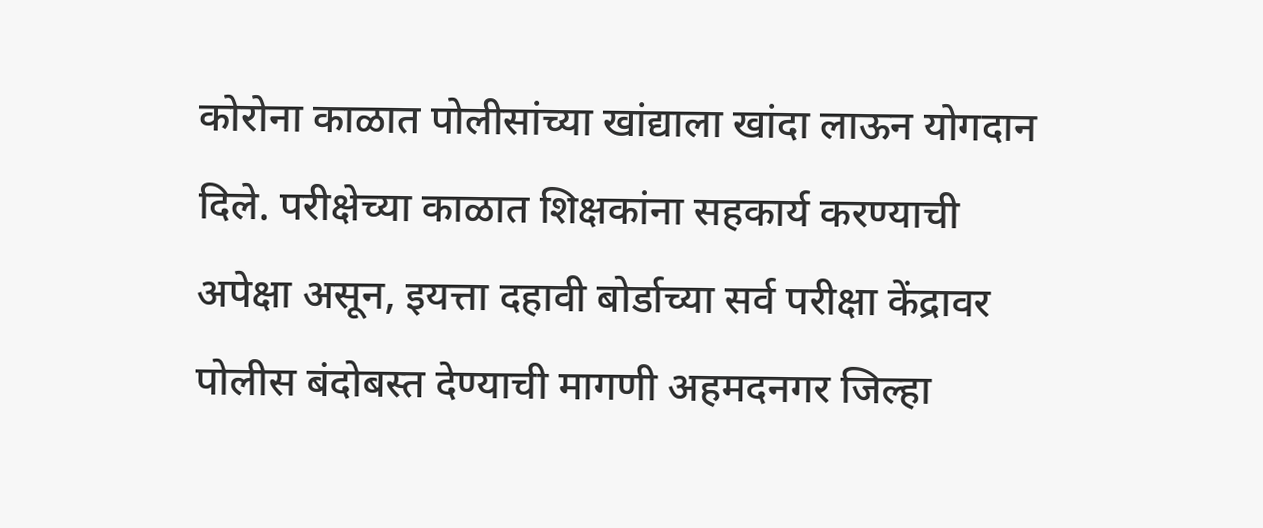कोरोना काळात पोलीसांच्या खांद्याला खांदा लाऊन योगदान दिले. परीक्षेच्या काळात शिक्षकांना सहकार्य करण्याची अपेक्षा असून, इयत्ता दहावी बोर्डाच्या सर्व परीक्षा केंद्रावर पोलीस बंदोबस्त देण्याची मागणी अहमदनगर जिल्हा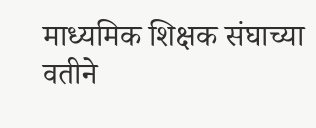माध्यमिक शिक्षक संघाच्या वतीने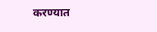करण्यात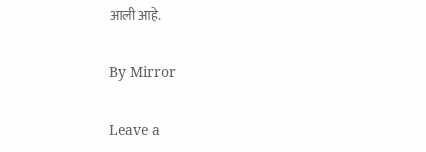आली आहे.

By Mirror

Leave a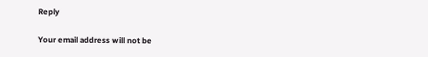Reply

Your email address will not be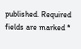published. Required fields are marked *